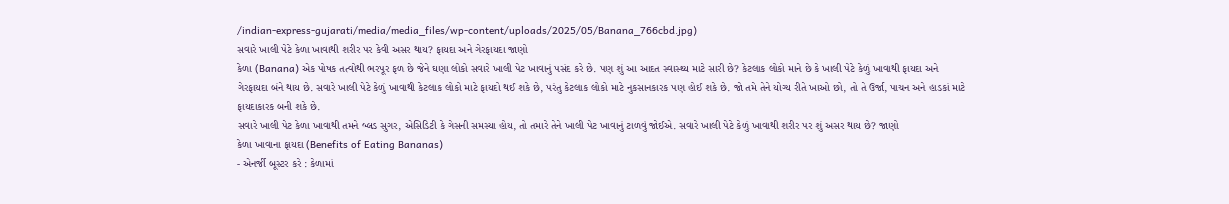/indian-express-gujarati/media/media_files/wp-content/uploads/2025/05/Banana_766cbd.jpg)
સવારે ખાલી પેટે કેળા ખાવાથી શરીર પર કેવી અસર થાય? ફાયદા અને ગેરફાયદા જાણો
કેળા (Banana) એક પોષક તત્વોથી ભરપૂર ફળ છે જેને ઘણા લોકો સવારે ખાલી પેટ ખાવાનું પસંદ કરે છે. પણ શું આ આદત સ્વાસ્થ્ય માટે સારી છે? કેટલાક લોકો માને છે કે ખાલી પેટે કેળું ખાવાથી ફાયદા અને ગેરફાયદા બંને થાય છે. સવારે ખાલી પેટે કેળું ખાવાથી કેટલાક લોકો માટે ફાયદો થઈ શકે છે, પરંતુ કેટલાક લોકો માટે નુકસાનકારક પણ હોઈ શકે છે. જો તમે તેને યોગ્ય રીતે ખાઓ છો, તો તે ઉર્જા, પાચન અને હાડકાં માટે ફાયદાકારક બની શકે છે.
સવારે ખાલી પેટ કેળા ખાવાથી તમને બ્લડ સુગર, એસિડિટી કે ગેસની સમસ્યા હોય, તો તમારે તેને ખાલી પેટ ખાવાનું ટાળવું જોઈએ. સવારે ખાલી પેટે કેળું ખાવાથી શરીર પર શું અસર થાય છે? જાણો
કેળા ખાવાના ફાયદા (Benefits of Eating Bananas)
- એનર્જી બૂસ્ટર કરે : કેળામાં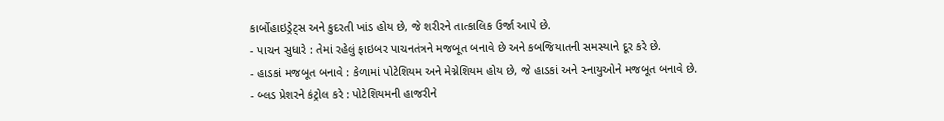કાર્બોહાઇડ્રેટ્સ અને કુદરતી ખાંડ હોય છે, જે શરીરને તાત્કાલિક ઉર્જા આપે છે.
- પાચન સુધારે : તેમાં રહેલું ફાઇબર પાચનતંત્રને મજબૂત બનાવે છે અને કબજિયાતની સમસ્યાને દૂર કરે છે.
- હાડકાં મજબૂત બનાવે : કેળામાં પોટેશિયમ અને મેગ્નેશિયમ હોય છે, જે હાડકાં અને સ્નાયુઓને મજબૂત બનાવે છે.
- બ્લડ પ્રેશરને કંટ્રોલ કરે : પોટેશિયમની હાજરીને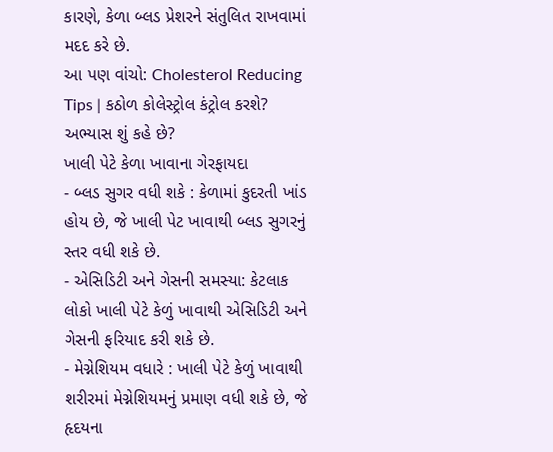કારણે, કેળા બ્લડ પ્રેશરને સંતુલિત રાખવામાં મદદ કરે છે.
આ પણ વાંચો: Cholesterol Reducing Tips | કઠોળ કોલેસ્ટ્રોલ કંટ્રોલ કરશે? અભ્યાસ શું કહે છે?
ખાલી પેટે કેળા ખાવાના ગેરફાયદા
- બ્લડ સુગર વધી શકે : કેળામાં કુદરતી ખાંડ હોય છે, જે ખાલી પેટ ખાવાથી બ્લડ સુગરનું સ્તર વધી શકે છે.
- એસિડિટી અને ગેસની સમસ્યા: કેટલાક લોકો ખાલી પેટે કેળું ખાવાથી એસિડિટી અને ગેસની ફરિયાદ કરી શકે છે.
- મેગ્નેશિયમ વધારે : ખાલી પેટે કેળું ખાવાથી શરીરમાં મેગ્નેશિયમનું પ્રમાણ વધી શકે છે, જે હૃદયના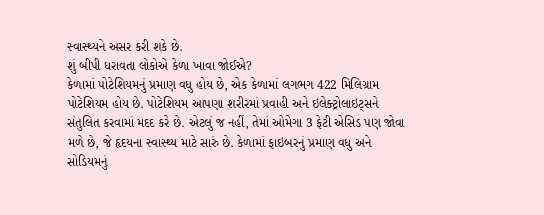સ્વાસ્થ્યને અસર કરી શકે છે.
શું બીપી ધરાવતા લોકોએ કેળા ખાવા જોઈએ?
કેળામાં પોટેશિયમનું પ્રમાણ વધુ હોય છે, એક કેળામાં લગભગ 422 મિલિગ્રામ પોટેશિયમ હોય છે. પોટેશિયમ આપણા શરીરમાં પ્રવાહી અને ઇલેક્ટ્રોલાઇટ્સને સંતુલિત કરવામાં મદદ કરે છે. એટલું જ નહીં, તેમાં ઓમેગા 3 ફેટી એસિડ પણ જોવા મળે છે, જે હૃદયના સ્વાસ્થ્ય માટે સારું છે. કેળામાં ફાઇબરનું પ્રમાણ વધુ અને સોડિયમનું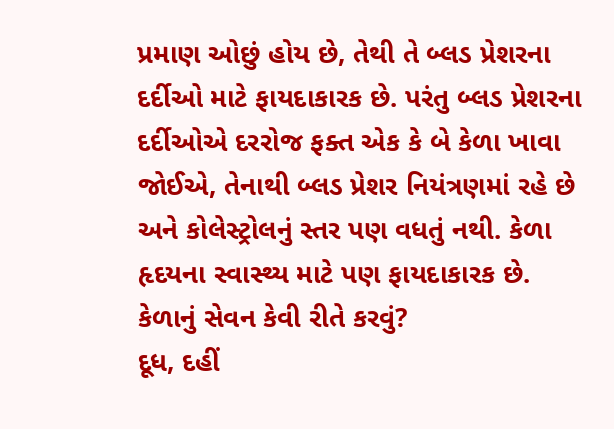પ્રમાણ ઓછું હોય છે, તેથી તે બ્લડ પ્રેશરના દર્દીઓ માટે ફાયદાકારક છે. પરંતુ બ્લડ પ્રેશરના દર્દીઓએ દરરોજ ફક્ત એક કે બે કેળા ખાવા જોઈએ, તેનાથી બ્લડ પ્રેશર નિયંત્રણમાં રહે છે અને કોલેસ્ટ્રોલનું સ્તર પણ વધતું નથી. કેળા હૃદયના સ્વાસ્થ્ય માટે પણ ફાયદાકારક છે.
કેળાનું સેવન કેવી રીતે કરવું?
દૂધ, દહીં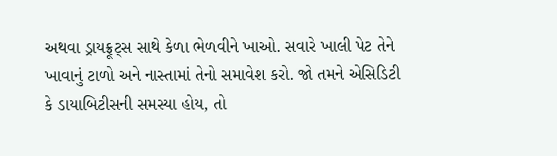અથવા ડ્રાયફ્રૂટ્સ સાથે કેળા ભેળવીને ખાઓ. સવારે ખાલી પેટ તેને ખાવાનું ટાળો અને નાસ્તામાં તેનો સમાવેશ કરો. જો તમને એસિડિટી કે ડાયાબિટીસની સમસ્યા હોય, તો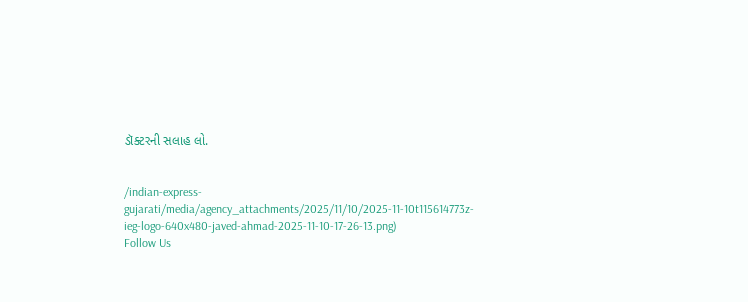ડૉક્ટરની સલાહ લો.


/indian-express-gujarati/media/agency_attachments/2025/11/10/2025-11-10t115614773z-ieg-logo-640x480-javed-ahmad-2025-11-10-17-26-13.png)
Follow Us